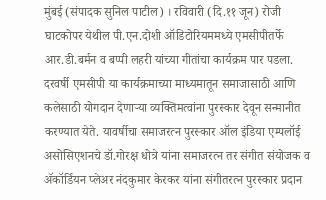मुंबई (संपादक सुनिल पाटील) । रविवारी (दि.११ जून) रोजी घाटकोपर येथील पी.एन.दोशी ऑडिटोरियममध्ये एमसीपीतर्फे आर.डी.बर्मन व बप्पी लहरी यांच्या गीतांचा कार्यक्रम पार पडला. दरवर्षी एमसीपी या कार्यक्रमाच्या माध्यमातून समाजासाठी आणि कलेसाठी योगदान देणाऱ्या व्यक्तिमत्वांना पुरस्कार देवून सन्मानीत करण्यात येते. यावर्षीचा समाजरत्न पुरस्कार ऑल इंडिया एम्पलॉई असोसिएशनचे डॉ.गोरक्ष धोत्रे यांना समाजरत्न तर संगीत संयोजक व ॲकॉर्डियन प्लेअर नंदकुमार केरकर यांना संगीतरत्न पुरस्कार प्रदान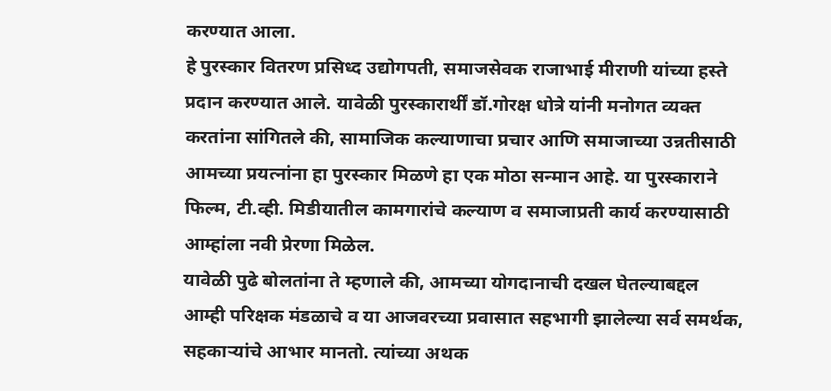करण्यात आला.
हे पुरस्कार वितरण प्रसिध्द उद्योगपती, समाजसेवक राजाभाई मीराणी यांच्या हस्ते प्रदान करण्यात आले. यावेळी पुरस्कारार्थीं डॉ.गोरक्ष धोत्रे यांनी मनोगत व्यक्त करतांना सांगितले की, सामाजिक कल्याणाचा प्रचार आणि समाजाच्या उन्नतीसाठी आमच्या प्रयत्नांना हा पुरस्कार मिळणे हा एक मोठा सन्मान आहे. या पुरस्काराने फिल्म, टी.व्ही. मिडीयातील कामगारांचे कल्याण व समाजाप्रती कार्य करण्यासाठी आम्हांला नवी प्रेरणा मिळेल.
यावेळी पुढे बोलतांना ते म्हणाले की, आमच्या योगदानाची दखल घेतल्याबद्दल आम्ही परिक्षक मंडळाचे व या आजवरच्या प्रवासात सहभागी झालेल्या सर्व समर्थक, सहकाऱ्यांचे आभार मानतो. त्यांच्या अथक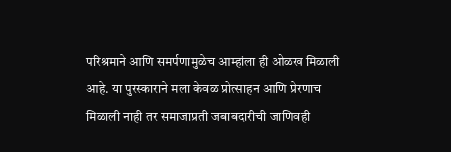परिश्रमाने आणि समर्पणामुळेच आम्हांला ही ओळख मिळाली आहे. या पुरस्काराने मला केवळ प्रोत्साहन आणि प्रेरणाच मिळाली नाही तर समाजाप्रती जबाबदारीची जाणिवही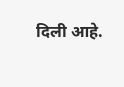दिली आहे.